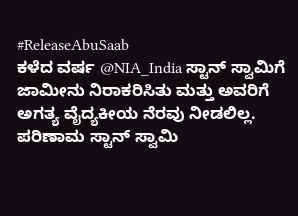#ReleaseAbuSaab
ಕಳೆದ ವರ್ಷ @NIA_India ಸ್ಟಾನ್ ಸ್ವಾಮಿಗೆ ಜಾಮೀನು ನಿರಾಕರಿಸಿತು ಮತ್ತು ಅವರಿಗೆ ಅಗತ್ಯ ವೈದ್ಯಕೀಯ ನೆರವು ನೀಡಲಿಲ್ಲ. ಪರಿಣಾಮ ಸ್ಟಾನ್ ಸ್ವಾಮಿ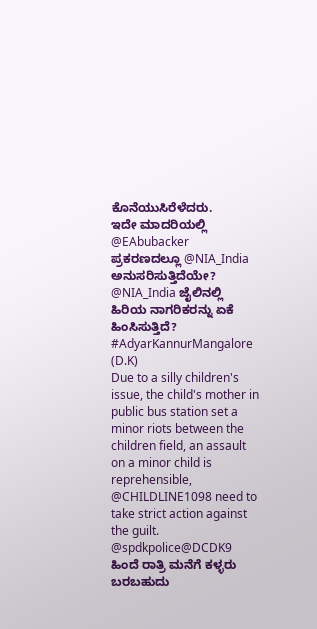ಕೊನೆಯುಸಿರೆಳೆದರು.
ಇದೇ ಮಾದರಿಯಲ್ಲಿ @EAbubacker ಪ್ರಕರಣದಲ್ಲೂ @NIA_India ಅನುಸರಿಸುತ್ತಿದೆಯೇ?
@NIA_India ಜೈಲಿನಲ್ಲಿ ಹಿರಿಯ ನಾಗರಿಕರನ್ನು ಏಕೆ ಹಿಂಸಿಸುತ್ತಿದೆ?
#AdyarKannurMangalore (D.K)
Due to a silly children's issue, the child's mother in public bus station set a minor riots between the children field, an assault on a minor child is reprehensible, @CHILDLINE1098 need to take strict action against the guilt.
@spdkpolice@DCDK9
ಹಿಂದೆ ರಾತ್ರಿ ಮನೆಗೆ ಕಳ್ಳರು ಬರಬಹುದು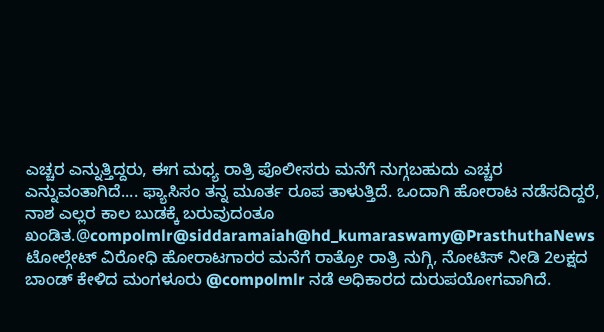ಎಚ್ಚರ ಎನ್ನುತ್ತಿದ್ದರು, ಈಗ ಮಧ್ಯ ರಾತ್ರಿ ಪೊಲೀಸರು ಮನೆಗೆ ನುಗ್ಗಬಹುದು ಎಚ್ಚರ ಎನ್ನುವಂತಾಗಿದೆ.... ಫ್ಯಾಸಿಸಂ ತನ್ನ ಮೂರ್ತ ರೂಪ ತಾಳುತ್ತಿದೆ. ಒಂದಾಗಿ ಹೋರಾಟ ನಡೆಸದಿದ್ದರೆ, ನಾಶ ಎಲ್ಲರ ಕಾಲ ಬುಡಕ್ಕೆ ಬರುವುದಂತೂ ಖಂಡಿತ.@compolmlr@siddaramaiah@hd_kumaraswamy@PrasthuthaNews
ಟೋಲ್ಗೇಟ್ ವಿರೋಧಿ ಹೋರಾಟಗಾರರ ಮನೆಗೆ ರಾತ್ರೋ ರಾತ್ರಿ ನುಗ್ಗಿ, ನೋಟಿಸ್ ನೀಡಿ 2ಲಕ್ಷದ ಬಾಂಡ್ ಕೇಳಿದ ಮಂಗಳೂರು @compolmlr ನಡೆ ಅಧಿಕಾರದ ದುರುಪಯೋಗವಾಗಿದೆ.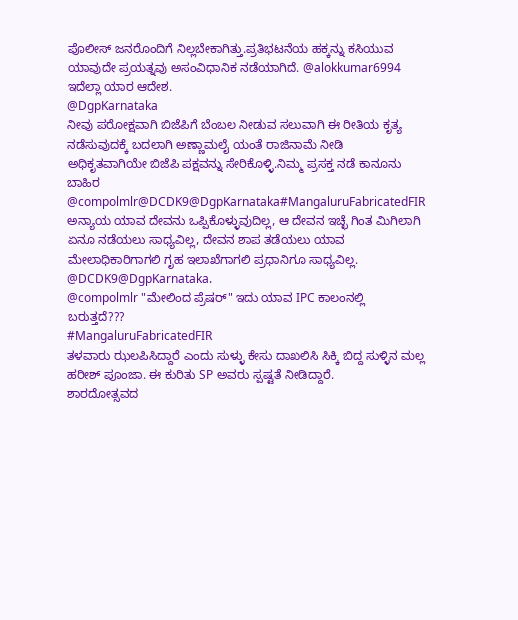ಪೊಲೀಸ್ ಜನರೊಂದಿಗೆ ನಿಲ್ಲಬೇಕಾಗಿತ್ತು.ಪ್ರತಿಭಟನೆಯ ಹಕ್ಕನ್ನು ಕಸಿಯುವ ಯಾವುದೇ ಪ್ರಯತ್ನವು ಅಸಂವಿಧಾನಿಕ ನಡೆಯಾಗಿದೆ. @alokkumar6994 ಇದೆಲ್ಲಾ ಯಾರ ಆದೇಶ.
@DgpKarnataka
ನೀವು ಪರೋಕ್ಷವಾಗಿ ಬಿಜೆಪಿಗೆ ಬೆಂಬಲ ನೀಡುವ ಸಲುವಾಗಿ ಈ ರೀತಿಯ ಕೃತ್ಯ ನಡೆಸುವುದಕ್ಕೆ ಬದಲಾಗಿ ಅಣ್ಣಾಮಲೈ ಯಂತೆ ರಾಜಿನಾಮೆ ನೀಡಿ ಅಧಿಕೃತವಾಗಿಯೇ ಬಿಜೆಪಿ ಪಕ್ಷವನ್ನು ಸೇರಿಕೊಳ್ಳಿ.ನಿಮ್ಮ ಪ್ರಸಕ್ತ ನಡೆ ಕಾನೂನು ಬಾಹಿರ
@compolmlr@DCDK9@DgpKarnataka#MangaluruFabricatedFIR
ಅನ್ಯಾಯ ಯಾವ ದೇವನು ಒಪ್ಪಿಕೊಳ್ಳುವುದಿಲ್ಲ, ಆ ದೇವನ ಇಚ್ಛೆ ಗಿಂತ ಮಿಗಿಲಾಗಿ ಏನೂ ನಡೆಯಲು ಸಾಧ್ಯವಿಲ್ಲ, ದೇವನ ಶಾಪ ತಡೆಯಲು ಯಾವ ಮೇಲಾಧಿಕಾರಿಗಾಗಲಿ ಗೃಹ ಇಲಾಖೆಗಾಗಲಿ ಪ್ರಧಾನಿಗೂ ಸಾಧ್ಯವಿಲ್ಲ. @DCDK9@DgpKarnataka.
@compolmlr "ಮೇಲಿಂದ ಪ್ರೆಷರ್" ಇದು ಯಾವ IPC ಕಾಲಂನಲ್ಲಿ ಬರುತ್ತದೆ???
#MangaluruFabricatedFIR
ತಳವಾರು ಝಲಪಿಸಿದ್ದಾರೆ ಎಂದು ಸುಳ್ಳು ಕೇಸು ದಾಖಲಿಸಿ ಸಿಕ್ಕಿ ಬಿದ್ದ ಸುಳ್ಳಿನ ಮಲ್ಲ ಹರೀಶ್ ಪೂಂಜಾ. ಈ ಕುರಿತು SP ಅವರು ಸ್ಪಷ್ಟತೆ ನೀಡಿದ್ದಾರೆ.
ಶಾರದೋತ್ಸವದ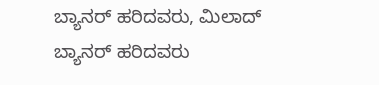ಬ್ಯಾನರ್ ಹರಿದವರು, ಮಿಲಾದ್ ಬ್ಯಾನರ್ ಹರಿದವರು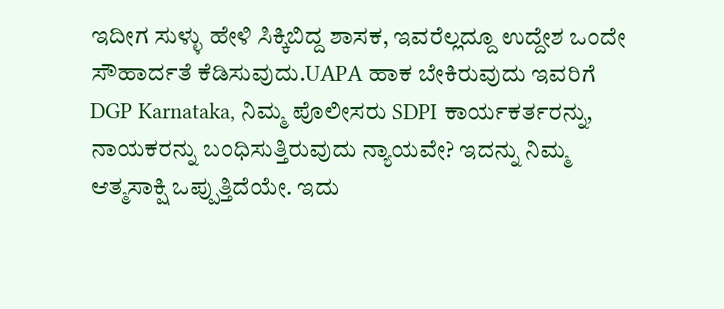ಇದೀಗ ಸುಳ್ಳು ಹೇಳಿ ಸಿಕ್ಕಿಬಿದ್ದ ಶಾಸಕ, ಇವರೆಲ್ಲದ್ದೂ ಉದ್ದೇಶ ಒಂದೇ ಸೌಹಾರ್ದತೆ ಕೆಡಿಸುವುದು.UAPA ಹಾಕ ಬೇಕಿರುವುದು ಇವರಿಗೆ
DGP Karnataka, ನಿಮ್ಮ ಪೊಲೀಸರು SDPI ಕಾರ್ಯಕರ್ತರನ್ನು, ನಾಯಕರನ್ನು ಬಂಧಿಸುತ್ತಿರುವುದು ನ್ಯಾಯವೇ? ಇದನ್ನು ನಿಮ್ಮ ಆತ್ಮಸಾಕ್ಷಿ ಒಪ್ಪುತ್ತಿದೆಯೇ. ಇದು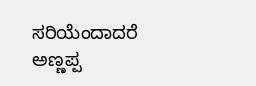ಸರಿಯೆಂದಾದರೆ ಅಣ್ಣಪ್ಪ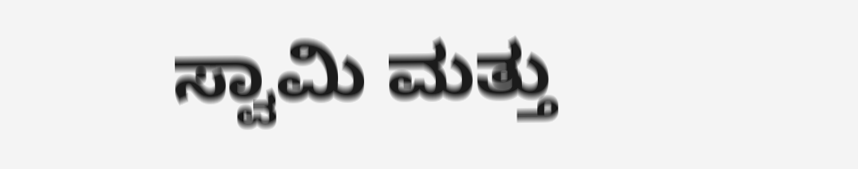ಸ್ವಾಮಿ ಮತ್ತು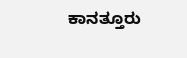ಕಾನತ್ತೂರು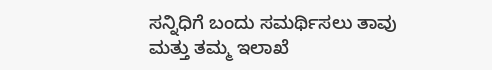ಸನ್ನಿಧಿಗೆ ಬಂದು ಸಮರ್ಥಿಸಲು ತಾವು ಮತ್ತು ತಮ್ಮ ಇಲಾಖೆ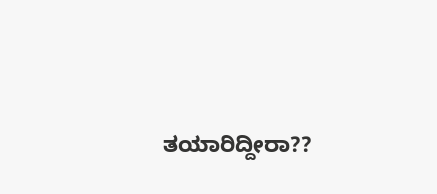ತಯಾರಿದ್ದೀರಾ??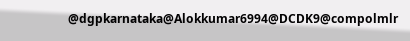@dgpkarnataka@Alokkumar6994@DCDK9@compolmlr